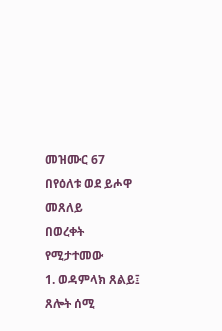መዝሙር 67
በየዕለቱ ወደ ይሖዋ መጸለይ
በወረቀት የሚታተመው
1. ወዳምላክ ጸልይ፤ ጸሎት ሰሚ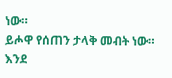ነው።
ይሖዋ የሰጠን ታላቅ መብት ነው።
እንደ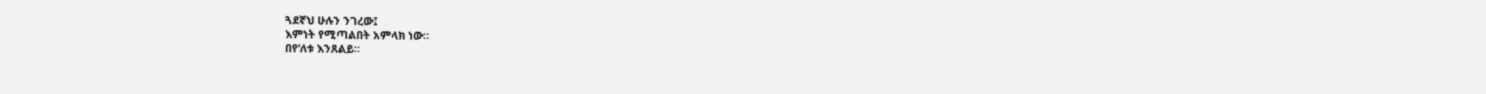ጓደኛህ ሁሉን ንገረው፤
እምነት የሚጣልበት አምላክ ነው።
በየ’ለቱ እንጸልይ።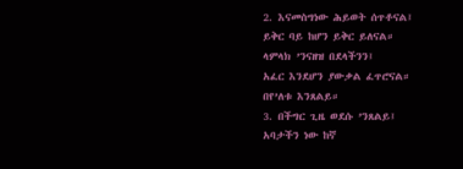2. እናመስግነው ሕይወት ሰጥቶናል፤
ይቅር ባይ ከሆን ይቅር ይለናል።
ላምላክ ’ንናዘዝ በደላችንን፤
አፈር እንደሆን ያውቃል ፈጥሮናል።
በየ’ለቱ እንጸልይ።
3. በችግር ጊዜ ወደሱ ’ንጸልይ፤
አባታችን ነው ከኛ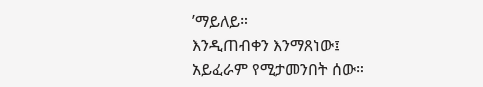’ማይለይ።
እንዲጠብቀን እንማጸነው፤
አይፈራም የሚታመንበት ሰው።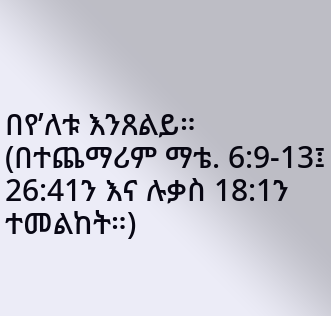በየ’ለቱ እንጸልይ።
(በተጨማሪም ማቴ. 6:9-13፤ 26:41ን እና ሉቃስ 18:1ን ተመልከት።)